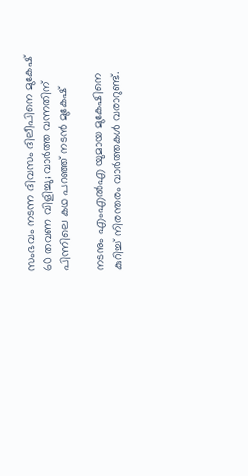സംഭവം നടന്ന ദിവസം ദിലീപിനെ മുകേഷ് 60 തവണ വിളിച്ചു; വാര്‍ത്ത വന്നതിന് പിന്നിലെ കഥ പറഞ്ഞ് നടന്‍ മുകേഷ്

നടനും എംഎല്‍എ യുമായ മുകേഷിനെ കുറിച്ച് നിരന്തരം വാര്‍ത്തകള്‍ വരാറുണ്ട്.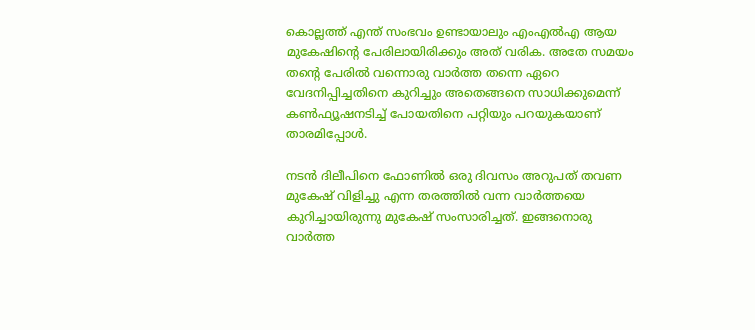കൊല്ലത്ത് എന്ത് സംഭവം ഉണ്ടായാലും എംഎല്‍എ ആയ മുകേഷിന്റെ പേരിലായിരിക്കും അത് വരിക. അതേ സമയം തന്റെ പേരില്‍ വന്നൊരു വാര്‍ത്ത തന്നെ ഏറെ വേദനിപ്പിച്ചതിനെ കുറിച്ചും അതെങ്ങനെ സാധിക്കുമെന്ന് കണ്‍ഫ്യൂഷനടിച്ച് പോയതിനെ പറ്റിയും പറയുകയാണ് താരമിപ്പോള്‍.

നടന്‍ ദിലീപിനെ ഫോണില്‍ ഒരു ദിവസം അറുപത് തവണ മുകേഷ് വിളിച്ചു എന്ന തരത്തില്‍ വന്ന വാര്‍ത്തയെ കുറിച്ചായിരുന്നു മുകേഷ് സംസാരിച്ചത്. ഇങ്ങനൊരു വാര്‍ത്ത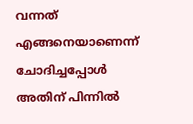വന്നത് എങ്ങനെയാണെന്ന് ചോദിച്ചപ്പോള്‍ അതിന് പിന്നില്‍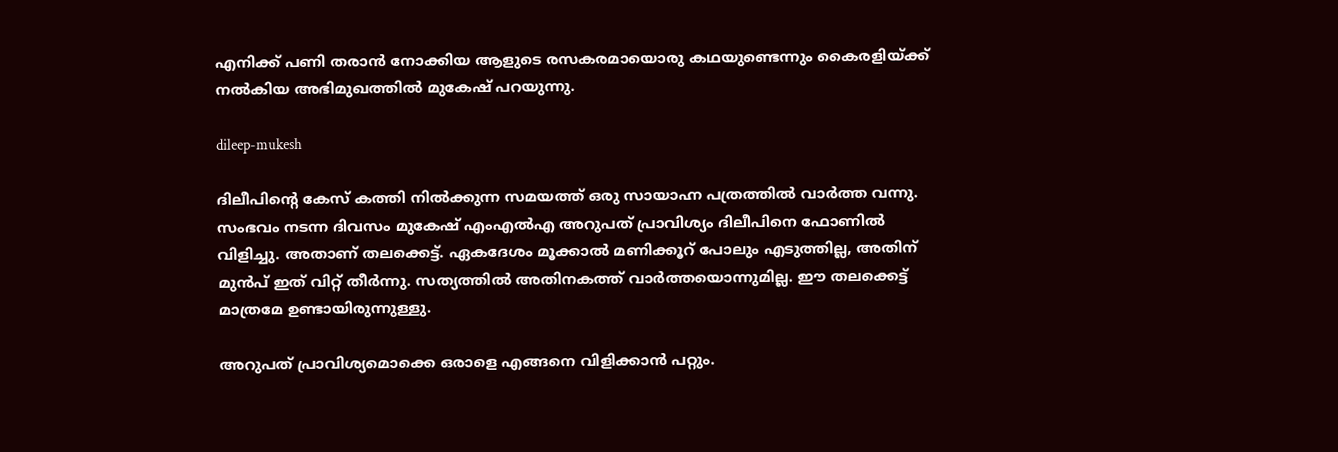എനിക്ക് പണി തരാന്‍ നോക്കിയ ആളുടെ രസകരമായൊരു കഥയുണ്ടെന്നും കൈരളിയ്ക്ക് നല്‍കിയ അഭിമുഖത്തില്‍ മുകേഷ് പറയുന്നു.

dileep-mukesh

ദിലീപിന്റെ കേസ് കത്തി നില്‍ക്കുന്ന സമയത്ത് ഒരു സായാഹ്ന പത്രത്തില്‍ വാര്‍ത്ത വന്നു. സംഭവം നടന്ന ദിവസം മുകേഷ് എംഎല്‍എ അറുപത് പ്രാവിശ്യം ദിലീപിനെ ഫോണില്‍ വിളിച്ചു. അതാണ് തലക്കെട്ട്. ഏകദേശം മൂക്കാല്‍ മണിക്കൂറ് പോലും എടുത്തില്ല, അതിന് മുന്‍പ് ഇത് വിറ്റ് തീര്‍ന്നു. സത്യത്തില്‍ അതിനകത്ത് വാര്‍ത്തയൊന്നുമില്ല. ഈ തലക്കെട്ട് മാത്രമേ ഉണ്ടായിരുന്നുള്ളു.

അറുപത് പ്രാവിശ്യമൊക്കെ ഒരാളെ എങ്ങനെ വിളിക്കാന്‍ പറ്റും.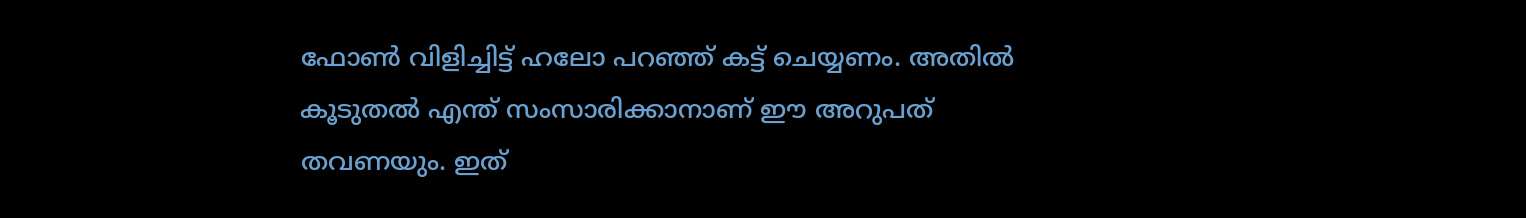ഫോണ്‍ വിളിച്ചിട്ട് ഹലോ പറഞ്ഞ് കട്ട് ചെയ്യണം. അതില്‍ കൂടുതല്‍ എന്ത് സംസാരിക്കാനാണ് ഈ അറുപത് തവണയും. ഇത്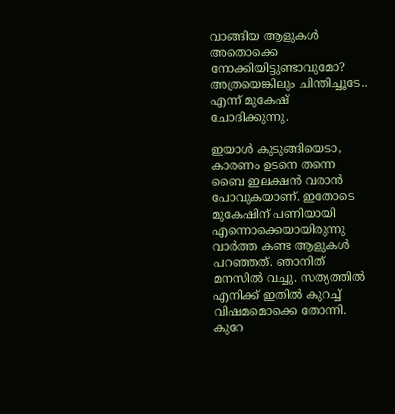വാങ്ങിയ ആളുകള്‍ അതൊക്കെ നോക്കിയിട്ടുണ്ടാവുമോ? അത്രയെങ്കിലും ചിന്തിച്ചൂടേ.. എന്ന് മുകേഷ് ചോദിക്കുന്നു.

ഇയാള്‍ കുടുങ്ങിയെടാ, കാരണം ഉടനെ തന്നെ ബൈ ഇലക്ഷന്‍ വരാന്‍ പോവുകയാണ്. ഇതോടെ മുകേഷിന് പണിയായി എന്നൊക്കെയായിരുന്നു വാര്‍ത്ത കണ്ട ആളുകള്‍ പറഞ്ഞത്. ഞാനിത് മനസില്‍ വച്ചു. സത്യത്തില്‍ എനിക്ക് ഇതില്‍ കുറച്ച് വിഷമമൊക്കെ തോന്നി. കുറേ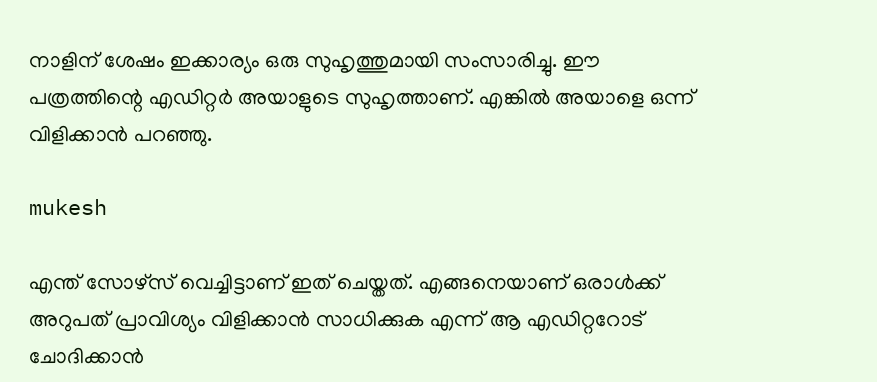നാളിന് ശേഷം ഇക്കാര്യം ഒരു സുഹൃത്തുമായി സംസാരിച്ചു. ഈ പത്രത്തിന്റെ എഡിറ്റര്‍ അയാളുടെ സുഹൃത്താണ്. എങ്കില്‍ അയാളെ ഒന്ന് വിളിക്കാന്‍ പറഞ്ഞു.

mukesh

എന്ത് സോഴ്‌സ് വെച്ചിട്ടാണ് ഇത് ചെയ്തത്. എങ്ങനെയാണ് ഒരാള്‍ക്ക് അറുപത് പ്രാവിശ്യം വിളിക്കാന്‍ സാധിക്കുക എന്ന് ആ എഡിറ്ററോട് ചോദിക്കാന്‍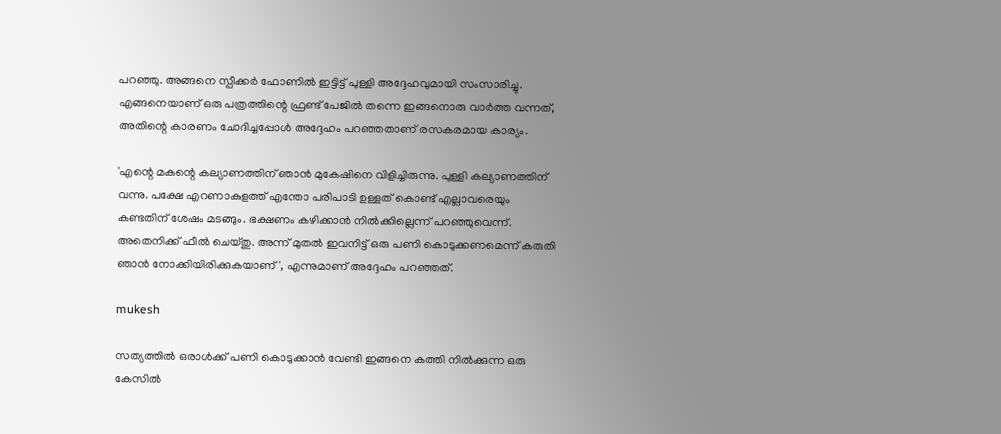പറഞ്ഞു. അങ്ങനെ സ്പീക്കര്‍ ഫോണില്‍ ഇട്ടിട്ട് പുള്ളി അദ്ദേഹവുമായി സംസാരിച്ചു. എങ്ങനെയാണ് ഒരു പത്രത്തിന്റെ ഫ്രണ്ട് പേജില്‍ തന്നെ ഇങ്ങനൊരു വാര്‍ത്ത വന്നത്, അതിന്റെ കാരണം ചോദിച്ചപ്പോള്‍ അദ്ദേഹം പറഞ്ഞതാണ് രസകരമായ കാര്യം.

'എന്റെ മകന്റെ കല്യാണത്തിന് ഞാന്‍ മുകേഷിനെ വിളിച്ചിരുന്നു. പുള്ളി കല്യാണത്തിന് വന്നു. പക്ഷേ എറണാകുളത്ത് എന്തോ പരിപാടി ഉള്ളത് കൊണ്ട് എല്ലാവരെയും കണ്ടതിന് ശേഷം മടങ്ങും. ഭക്ഷണം കഴിക്കാന്‍ നില്‍ക്കില്ലെന്ന് പറഞ്ഞുവെന്ന്. അതെനിക്ക് ഫീല്‍ ചെയ്തു. അന്ന് മുതല്‍ ഇവനിട്ട് ഒരു പണി കൊടുക്കണമെന്ന് കരുതി ഞാന്‍ നോക്കിയിരിക്കുകയാണ്', എന്നുമാണ് അദ്ദേഹം പറഞ്ഞത്.

mukesh

സത്യത്തില്‍ ഒരാള്‍ക്ക് പണി കൊടുക്കാന്‍ വേണ്ടി ഇങ്ങനെ കത്തി നില്‍ക്കുന്ന ഒരു കേസില്‍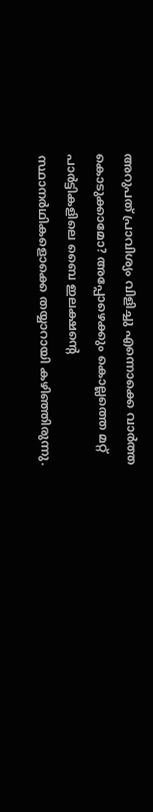അറുപത് പ്രാവിശ്യം വിളിച്ചു എന്നൊക്കെ വാര്‍ത്ത കൊടുക്കാമോ? അപ്പോഴെക്കും കൊല്ലത്തെ മറ്റ് പാര്‍ട്ടികളിലെ ബൈ ഇലക്ഷന്റെ സ്ഥാനര്‍ഥികളൊക്കെ തയ്യാറായി കഴിഞ്ഞിരുന്നു.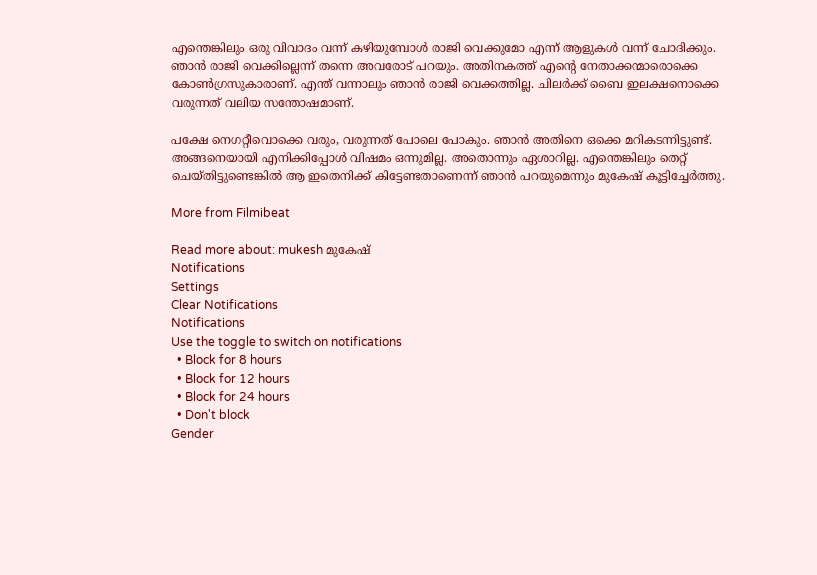എന്തെങ്കിലും ഒരു വിവാദം വന്ന് കഴിയുമ്പോള്‍ രാജി വെക്കുമോ എന്ന് ആളുകള്‍ വന്ന് ചോദിക്കും. ഞാന്‍ രാജി വെക്കില്ലെന്ന് തന്നെ അവരോട് പറയും. അതിനകത്ത് എന്റെ നേതാക്കന്മാരൊക്കെ കോണ്‍ഗ്രസുകാരാണ്. എന്ത് വന്നാലും ഞാന്‍ രാജി വെക്കത്തില്ല. ചിലര്‍ക്ക് ബൈ ഇലക്ഷനൊക്കെ വരുന്നത് വലിയ സന്തോഷമാണ്.

പക്ഷേ നെഗറ്റീവൊക്കെ വരും, വരുന്നത് പോലെ പോകും. ഞാന്‍ അതിനെ ഒക്കെ മറികടന്നിട്ടുണ്ട്. അങ്ങനെയായി എനിക്കിപ്പോള്‍ വിഷമം ഒന്നുമില്ല. അതൊന്നും ഏശാറില്ല. എന്തെങ്കിലും തെറ്റ് ചെയ്തിട്ടുണ്ടെങ്കില്‍ ആ ഇതെനിക്ക് കിട്ടേണ്ടതാണെന്ന് ഞാന്‍ പറയുമെന്നും മുകേഷ് കൂട്ടിച്ചേര്‍ത്തു.

More from Filmibeat

Read more about: mukesh മുകേഷ്
Notifications
Settings
Clear Notifications
Notifications
Use the toggle to switch on notifications
  • Block for 8 hours
  • Block for 12 hours
  • Block for 24 hours
  • Don't block
Gender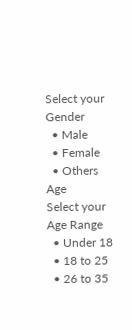Select your Gender
  • Male
  • Female
  • Others
Age
Select your Age Range
  • Under 18
  • 18 to 25
  • 26 to 35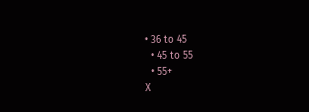• 36 to 45
  • 45 to 55
  • 55+
X